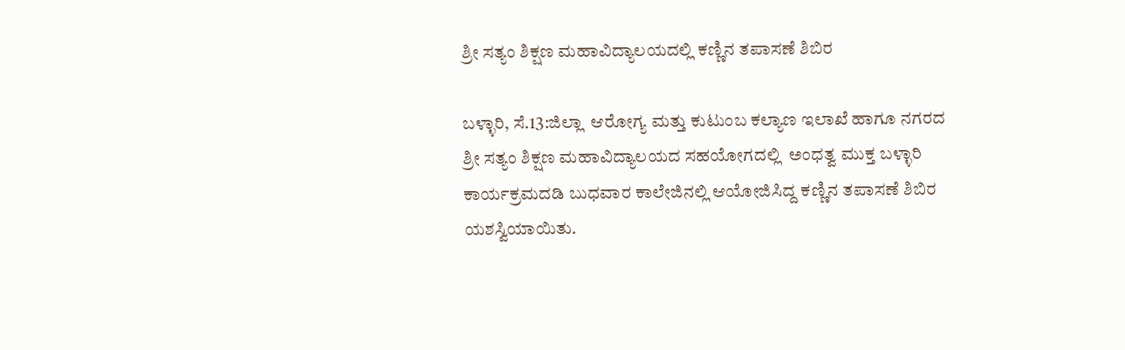ಶ್ರೀ ಸತ್ಯಂ ಶಿಕ್ಷಣ ಮಹಾವಿದ್ಯಾಲಯದಲ್ಲಿ ಕಣ್ಣಿನ ತಪಾಸಣೆ ಶಿಬಿರ

ಬಳ್ಳಾರಿ, ಸೆ.13:ಜಿಲ್ಲಾ  ಆರೋಗ್ಯ ಮತ್ತು ಕುಟುಂಬ ಕಲ್ಯಾಣ ಇಲಾಖೆ ಹಾಗೂ ನಗರದ ಶ್ರೀ ಸತ್ಯಂ ಶಿಕ್ಷಣ ಮಹಾವಿದ್ಯಾಲಯದ ಸಹಯೋಗದಲ್ಲಿ  ಅಂಧತ್ವ ಮುಕ್ತ ಬಳ್ಳಾರಿ ಕಾರ್ಯಕ್ರಮದಡಿ ಬುಧವಾರ ಕಾಲೇಜಿನಲ್ಲಿ ಆಯೋಜಿಸಿದ್ದ ಕಣ್ಣಿನ ತಪಾಸಣೆ ಶಿಬಿರ ಯಶಸ್ವಿಯಾಯಿತು.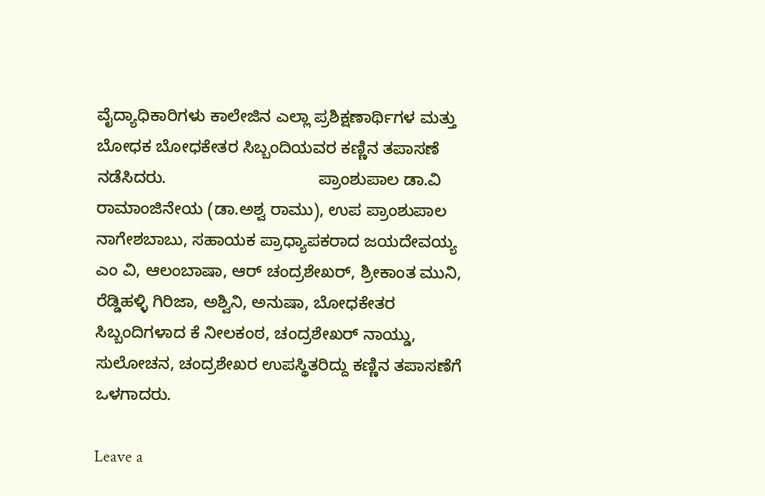ವೈದ್ಯಾಧಿಕಾರಿಗಳು ಕಾಲೇಜಿನ ಎಲ್ಲಾ ಪ್ರಶಿಕ್ಷಣಾರ್ಥಿಗಳ ಮತ್ತು ಬೋಧಕ ಬೋಧಕೇತರ ಸಿಬ್ಬಂದಿಯವರ ಕಣ್ಣಿನ ತಪಾಸಣೆ ನಡೆಸಿದರು.                                 ಪ್ರಾಂಶುಪಾಲ ಡಾ.ವಿ ರಾಮಾಂಜಿನೇಯ (ಡಾ.ಅಶ್ವ ರಾಮು), ಉಪ ಪ್ರಾಂಶುಪಾಲ ನಾಗೇಶಬಾಬು, ಸಹಾಯಕ ಪ್ರಾಧ್ಯಾಪಕರಾದ ಜಯದೇವಯ್ಯ ಎಂ ವಿ, ಆಲಂಬಾಷಾ, ಆರ್ ಚಂದ್ರಶೇಖರ್, ಶ್ರೀಕಾಂತ ಮುನಿ, ರೆಡ್ಡಿಹಳ್ಳಿ ಗಿರಿಜಾ, ಅಶ್ವಿನಿ, ಅನುಷಾ, ಬೋಧಕೇತರ ಸಿಬ್ಬಂದಿಗಳಾದ ಕೆ ನೀಲಕಂಠ, ಚಂದ್ರಶೇಖರ್ ನಾಯ್ಡು, ಸುಲೋಚನ, ಚಂದ್ರಶೇಖರ ಉಪಸ್ಥಿತರಿದ್ದು ಕಣ್ಣಿನ ತಪಾಸಣೆಗೆ ಒಳಗಾದರು.

Leave a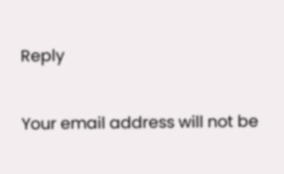Reply

Your email address will not be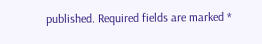published. Required fields are marked *